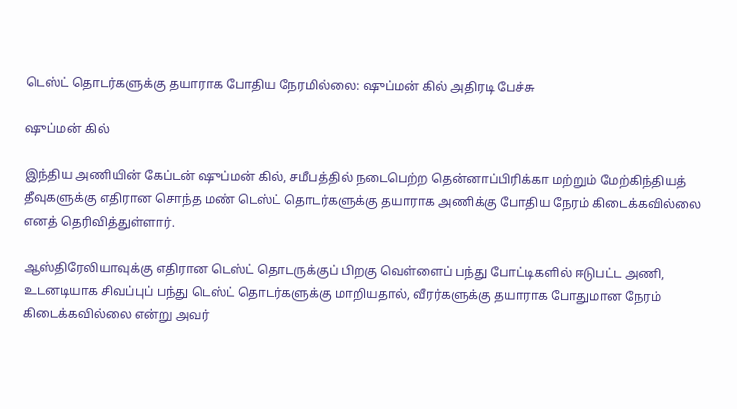டெஸ்ட் தொடர்களுக்கு தயாராக போதிய நேரமில்லை: ஷுப்மன் கில் அதிரடி பேச்சு

ஷுப்மன் கில்

இந்திய அணியின் கேப்டன் ஷுப்மன் கில், சமீபத்தில் நடைபெற்ற தென்னாப்பிரிக்கா மற்றும் மேற்கிந்தியத் தீவுகளுக்கு எதிரான சொந்த மண் டெஸ்ட் தொடர்களுக்கு தயாராக அணிக்கு போதிய நேரம் கிடைக்கவில்லை எனத் தெரிவித்துள்ளார்.

ஆஸ்திரேலியாவுக்கு எதிரான டெஸ்ட் தொடருக்குப் பிறகு வெள்ளைப் பந்து போட்டிகளில் ஈடுபட்ட அணி, உடனடியாக சிவப்புப் பந்து டெஸ்ட் தொடர்களுக்கு மாறியதால், வீரர்களுக்கு தயாராக போதுமான நேரம் கிடைக்கவில்லை என்று அவர்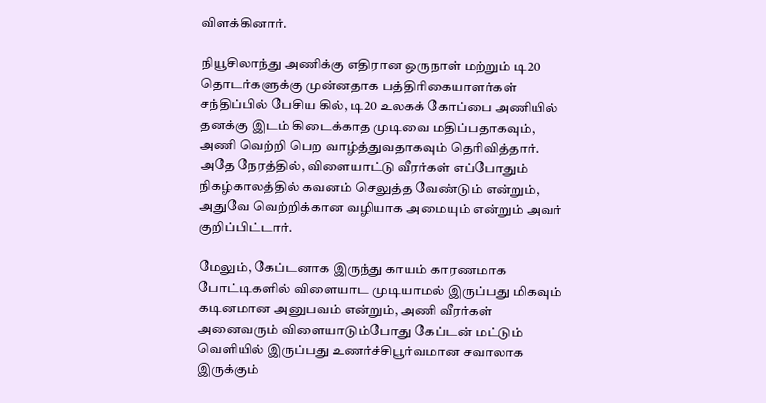விளக்கினார்.

நியூசிலாந்து அணிக்கு எதிரான ஒருநாள் மற்றும் டி20 தொடர்களுக்கு முன்னதாக பத்திரிகையாளர்கள் சந்திப்பில் பேசிய கில், டி20 உலகக் கோப்பை அணியில் தனக்கு இடம் கிடைக்காத முடிவை மதிப்பதாகவும், அணி வெற்றி பெற வாழ்த்துவதாகவும் தெரிவித்தார். அதே நேரத்தில், விளையாட்டு வீரர்கள் எப்போதும் நிகழ்காலத்தில் கவனம் செலுத்த வேண்டும் என்றும், அதுவே வெற்றிக்கான வழியாக அமையும் என்றும் அவர் குறிப்பிட்டார்.

மேலும், கேப்டனாக இருந்து காயம் காரணமாக போட்டிகளில் விளையாட முடியாமல் இருப்பது மிகவும் கடினமான அனுபவம் என்றும், அணி வீரர்கள் அனைவரும் விளையாடும்போது கேப்டன் மட்டும் வெளியில் இருப்பது உணர்ச்சிபூர்வமான சவாலாக இருக்கும்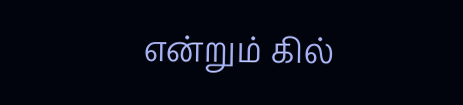என்றும் கில்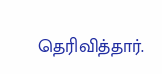தெரிவித்தார்.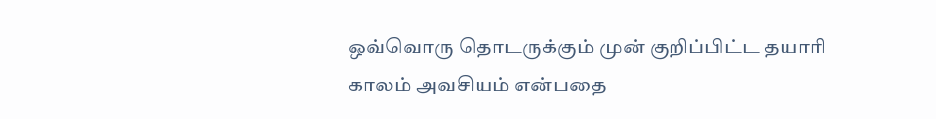ஒவ்வொரு தொடருக்கும் முன் குறிப்பிட்ட தயாரி காலம் அவசியம் என்பதை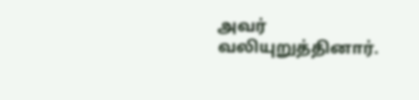அவர் வலியுறுத்தினார்.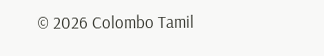© 2026 Colombo Tamil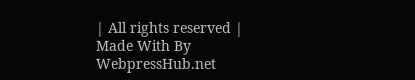| All rights reserved | Made With By WebpressHub.net